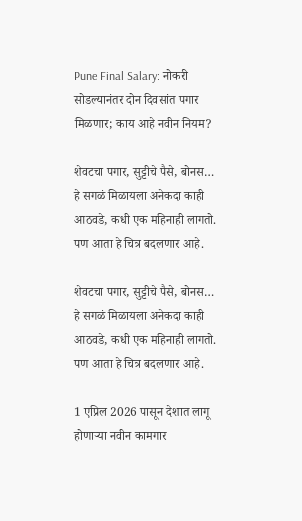Pune Final Salary: नोकरी सोडल्यानंतर दोन दिवसांत पगार मिळणार; काय आहे नवीन नियम?

शेवटचा पगार, सुट्टीचे पैसे, बोनस… हे सगळं मिळायला अनेकदा काही आठवडे, कधी एक महिनाही लागतो. पण आता हे चित्र बदलणार आहे.

शेवटचा पगार, सुट्टीचे पैसे, बोनस… हे सगळं मिळायला अनेकदा काही आठवडे, कधी एक महिनाही लागतो. पण आता हे चित्र बदलणार आहे.

1 एप्रिल 2026 पासून देशात लागू होणाऱ्या नवीन कामगार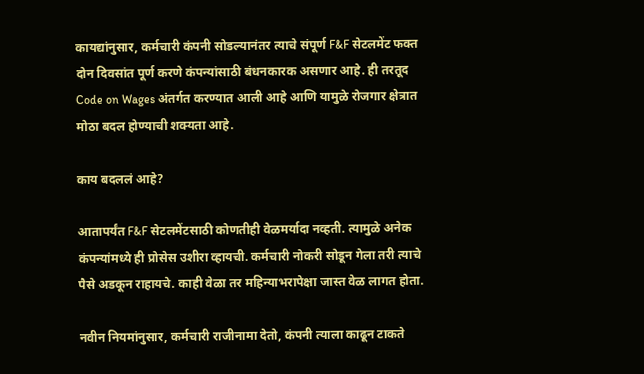कायद्यांनुसार, कर्मचारी कंपनी सोडल्यानंतर त्याचे संपूर्ण F&F सेटलमेंट फक्त दोन दिवसांत पूर्ण करणे कंपन्यांसाठी बंधनकारक असणार आहे. ही तरतूद Code on Wages अंतर्गत करण्यात आली आहे आणि यामुळे रोजगार क्षेत्रात मोठा बदल होण्याची शक्यता आहे.

काय बदललं आहे?

आतापर्यंत F&F सेटलमेंटसाठी कोणतीही वेळमर्यादा नव्हती. त्यामुळे अनेक कंपन्यांमध्ये ही प्रोसेस उशीरा व्हायची. कर्मचारी नोकरी सोडून गेला तरी त्याचे पैसे अडकून राहायचे. काही वेळा तर महिन्याभरापेक्षा जास्त वेळ लागत होता.

नवीन नियमांनुसार, कर्मचारी राजीनामा देतो, कंपनी त्याला काढून टाकते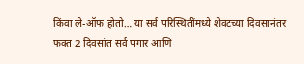किंवा ले-ऑफ होतो… या सर्व परिस्थितींमध्ये शेवटच्या दिवसानंतर फक्त 2 दिवसांत सर्व पगार आणि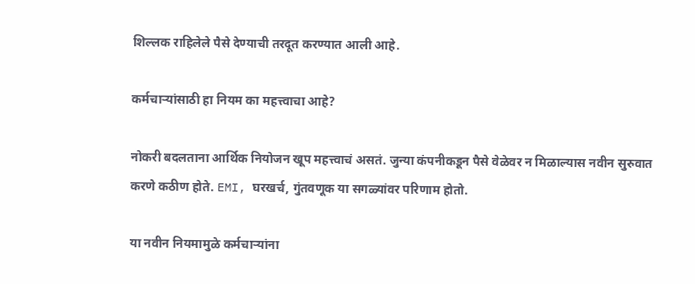शिल्लक राहिलेले पैसे देण्याची तरदूत करण्यात आली आहे.

कर्मचार्‍यांसाठी हा नियम का महत्त्वाचा आहे?

नोकरी बदलताना आर्थिक नियोजन खूप महत्त्वाचं असतं. जुन्या कंपनीकडून पैसे वेळेवर न मिळाल्यास नवीन सुरुवात करणे कठीण होते. EMI, घरखर्च, गुंतवणूक या सगळ्यांवर परिणाम होतो.

या नवीन नियमामुळे कर्मचार्‍यांना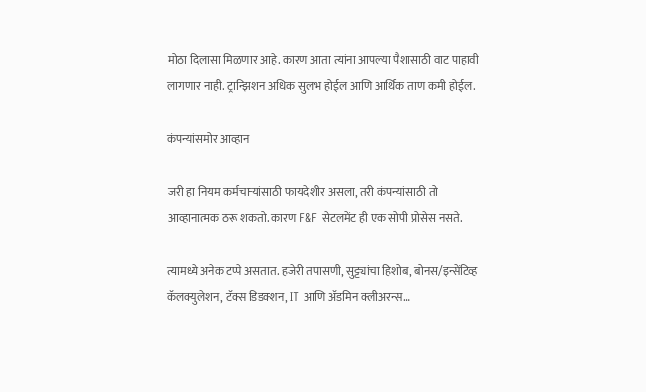मोठा दिलासा मिळणार आहे. कारण आता त्यांना आपल्या पैशासाठी वाट पाहावी लागणार नाही. ट्रान्झिशन अधिक सुलभ होईल आणि आर्थिक ताण कमी होईल.

कंपन्यांसमोर आव्हान

जरी हा नियम कर्मचार्‍यांसाठी फायदेशीर असला, तरी कंपन्यांसाठी तो आव्हानात्मक ठरू शकतो. कारण F&F सेटलमेंट ही एक सोपी प्रोसेस नसते.

त्यामध्ये अनेक टप्पे असतात. हजेरी तपासणी, सुट्ट्यांचा हिशोब, बोनस/इन्सेंटिव्ह कॅलक्युलेशन, टॅक्स डिडक्शन, IT आणि अ‍ॅडमिन क्लीअरन्स…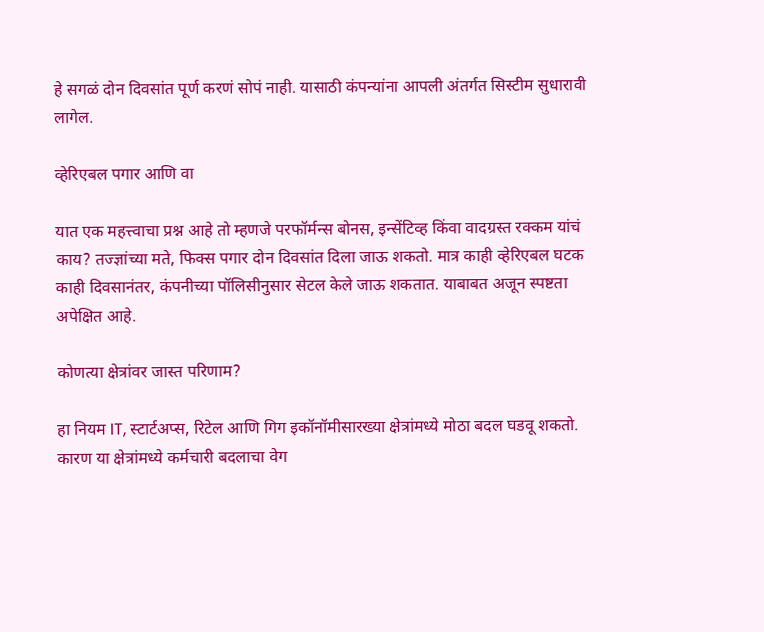हे सगळं दोन दिवसांत पूर्ण करणं सोपं नाही. यासाठी कंपन्यांना आपली अंतर्गत सिस्टीम सुधारावी लागेल.

व्हेरिएबल पगार आणि वा

यात एक महत्त्वाचा प्रश्न आहे तो म्हणजे परफॉर्मन्स बोनस, इन्सेंटिव्ह किंवा वादग्रस्त रक्कम यांचं काय? तज्ज्ञांच्या मते, फिक्स पगार दोन दिवसांत दिला जाऊ शकतो. मात्र काही व्हेरिएबल घटक काही दिवसानंतर, कंपनीच्या पॉलिसीनुसार सेटल केले जाऊ शकतात. याबाबत अजून स्पष्टता अपेक्षित आहे.

कोणत्या क्षेत्रांवर जास्त परिणाम?

हा नियम IT, स्टार्टअप्स, रिटेल आणि गिग इकॉनॉमीसारख्या क्षेत्रांमध्ये मोठा बदल घडवू शकतो. कारण या क्षेत्रांमध्ये कर्मचारी बदलाचा वेग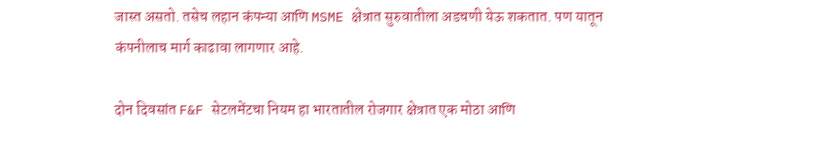जास्त असतो. तसेच लहान कंपन्या आणि MSME क्षेत्रात सुरुवातीला अडचणी येऊ शकतात. पण यातून कंपनीलाच मार्ग काढावा लागणार आहे.

दोन दिवसांत F&F सेटलमेंटचा नियम हा भारतातील रोजगार क्षेत्रात एक मोठा आणि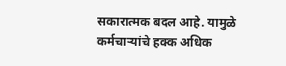सकारात्मक बदल आहे. यामुळे कर्मचार्‍यांचे हक्क अधिक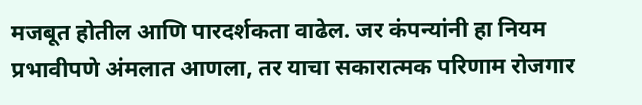मजबूत होतील आणि पारदर्शकता वाढेल. जर कंपन्यांनी हा नियम प्रभावीपणे अंमलात आणला, तर याचा सकारात्मक परिणाम रोजगार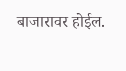बाजारावर होईल.